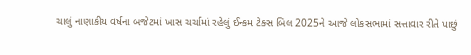ચાલું નાણાકીય વર્ષના બજેટમાં ખાસ ચર્ચામાં રહેલું ઈન્કમ ટેક્સ બિલ 2025ને આજે લોકસભામાં સત્તાવાર રીતે પાછું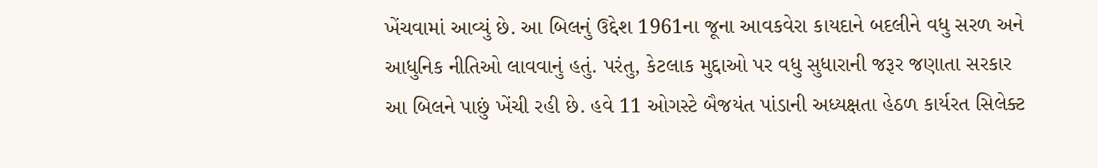ખેંચવામાં આવ્યું છે. આ બિલનું ઉદ્દેશ 1961ના જૂના આવકવેરા કાયદાને બદલીને વધુ સરળ અને આધુનિક નીતિઓ લાવવાનું હતું. પરંતુ, કેટલાક મુદ્દાઓ પર વધુ સુધારાની જરૂર જણાતા સરકાર આ બિલને પાછું ખેંચી રહી છે. હવે 11 ઓગસ્ટે બૈજયંત પાંડાની અધ્યક્ષતા હેઠળ કાર્યરત સિલેક્ટ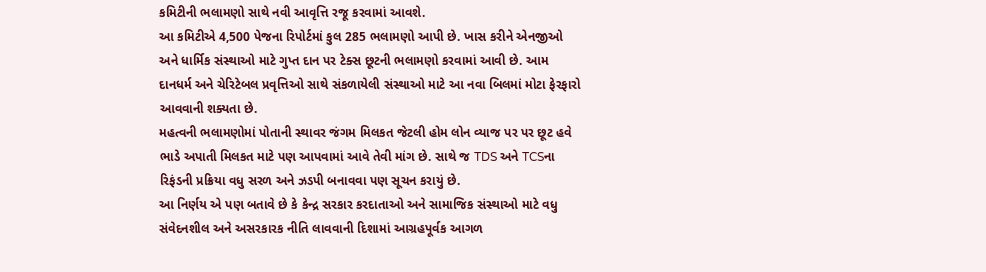કમિટીની ભલામણો સાથે નવી આવૃત્તિ રજૂ કરવામાં આવશે.
આ કમિટીએ 4,500 પેજના રિપોર્ટમાં કુલ 285 ભલામણો આપી છે. ખાસ કરીને એનજીઓ અને ધાર્મિક સંસ્થાઓ માટે ગુપ્ત દાન પર ટેક્સ છૂટની ભલામણો કરવામાં આવી છે. આમ દાનધર્મ અને ચેરિટેબલ પ્રવૃત્તિઓ સાથે સંકળાયેલી સંસ્થાઓ માટે આ નવા બિલમાં મોટા ફેરફારો આવવાની શક્યતા છે.
મહત્વની ભલામણોમાં પોતાની સ્થાવર જંગમ મિલકત જેટલી હોમ લોન વ્યાજ પર પર છૂટ હવે ભાડે અપાતી મિલકત માટે પણ આપવામાં આવે તેવી માંગ છે. સાથે જ TDS અને TCSના રિફંડની પ્રક્રિયા વધુ સરળ અને ઝડપી બનાવવા પણ સૂચન કરાયું છે.
આ નિર્ણય એ પણ બતાવે છે કે કેન્દ્ર સરકાર કરદાતાઓ અને સામાજિક સંસ્થાઓ માટે વધુ સંવેદનશીલ અને અસરકારક નીતિ લાવવાની દિશામાં આગ્રહપૂર્વક આગળ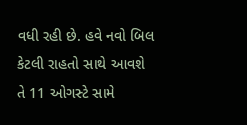વધી રહી છે. હવે નવો બિલ કેટલી રાહતો સાથે આવશે તે 11 ઓગસ્ટે સામે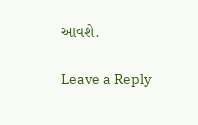આવશે.

Leave a Reply